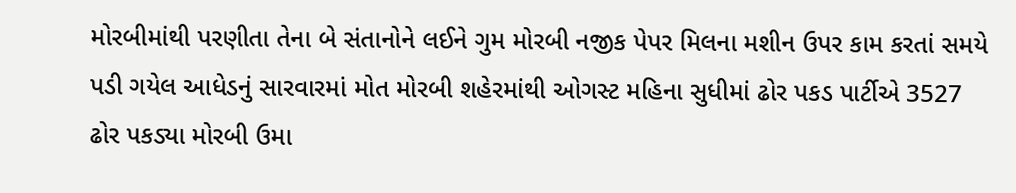મોરબીમાંથી પરણીતા તેના બે સંતાનોને લઈને ગુમ મોરબી નજીક પેપર મિલના મશીન ઉપર કામ કરતાં સમયે પડી ગયેલ આધેડનું સારવારમાં મોત મોરબી શહેરમાંથી ઓગસ્ટ મહિના સુધીમાં ઢોર પકડ પાર્ટીએ 3527 ઢોર પકડ્યા મોરબી ઉમા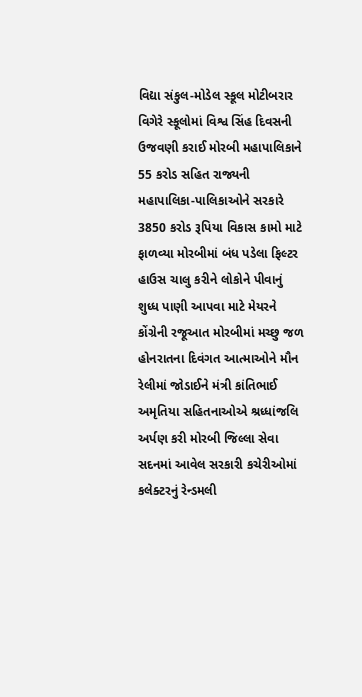વિદ્યા સંકુલ-મોડેલ સ્કૂલ મોટીબરાર વિગેરે સ્કૂલોમાં વિશ્વ સિંહ દિવસની ઉજવણી કરાઈ મોરબી મહાપાલિકાને 55 કરોડ સહિત રાજ્યની મહાપાલિકા-પાલિકાઓને સરકારે 3850 કરોડ રૂપિયા વિકાસ કામો માટે ફાળવ્યા મોરબીમાં બંધ પડેલા ફિલ્ટર હાઉસ ચાલુ કરીને લોકોને પીવાનું શુધ્ધ પાણી આપવા માટે મેયરને કોંગ્રેની રજૂઆત મોરબીમાં મચ્છુ જળ હોનરાતના દિવંગત આત્માઓને મૌન રેલીમાં જોડાઈને મંત્રી કાંતિભાઈ અમૃતિયા સહિતનાઓએ શ્રધ્ધાંજલિ અર્પણ કરી મોરબી જિલ્લા સેવા સદનમાં આવેલ સરકારી કચેરીઓમાં કલેક્ટરનું રેન્ડમલી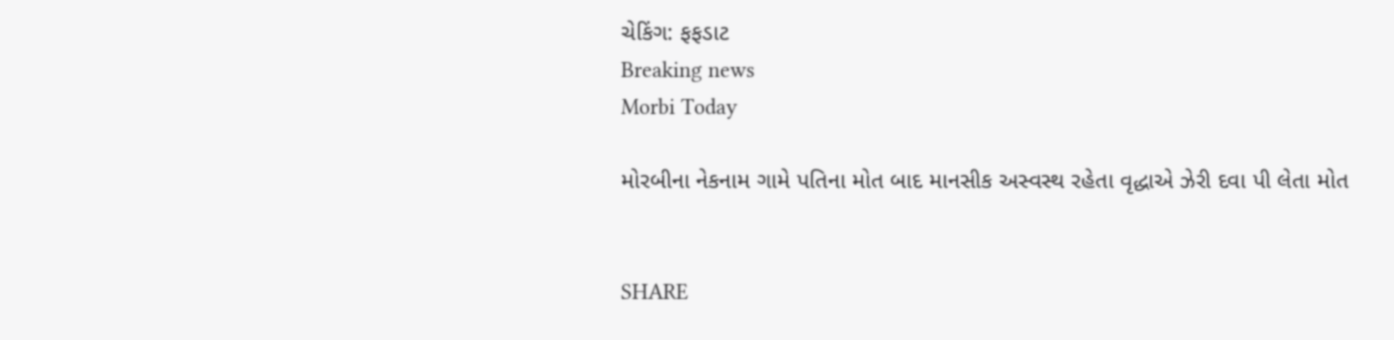ચેકિંગ: ફફડાટ
Breaking news
Morbi Today

મોરબીના નેકનામ ગામે પતિના મોત બાદ માનસીક અસ્વસ્થ રહેતા વૃદ્ધાએ ઝેરી દવા પી લેતા મોત


SHARE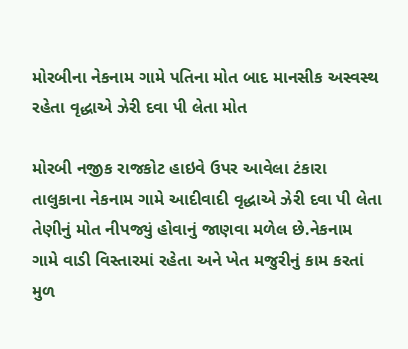મોરબીના નેકનામ ગામે પતિના મોત બાદ માનસીક અસ્વસ્થ રહેતા વૃદ્ધાએ ઝેરી દવા પી લેતા મોત

મોરબી નજીક રાજકોટ હાઇવે ઉપર આવેલા ટંકારા તાલુકાના નેકનામ ગામે આદીવાદી વૃદ્ધાએ ઝેરી દવા પી લેતા તેણીનું મોત નીપજ્યું હોવાનું જાણવા મળેલ છે.નેકનામ ગામે વાડી વિસ્તારમાં રહેતા અને ખેત મજુરીનું કામ કરતાં મુળ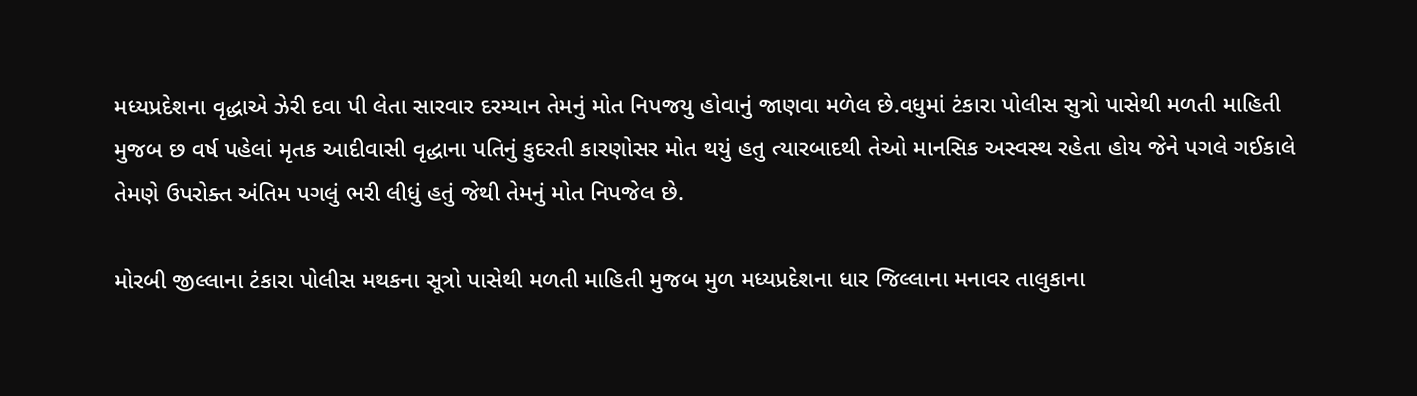મધ્યપ્રદેશના વૃદ્ધાએ ઝેરી દવા પી લેતા સારવાર દરમ્યાન તેમનું મોત નિપજયુ હોવાનું જાણવા મળેલ છે.વધુમાં ટંકારા પોલીસ સુત્રો પાસેથી મળતી માહિતી મુજબ છ વર્ષ પહેલાં મૃતક આદીવાસી વૃદ્ધાના પતિનું કુદરતી કારણોસર મોત થયું હતુ ત્યારબાદથી તેઓ માનસિક અસ્વસ્થ રહેતા હોય જેને પગલે ગઈકાલે તેમણે ઉપરોક્ત અંતિમ પગલું ભરી લીધું હતું જેથી તેમનું મોત નિપજેલ છે.

મોરબી જીલ્લાના ટંકારા પોલીસ મથકના સૂત્રો પાસેથી મળતી માહિતી મુજબ મુળ મધ્યપ્રદેશના ધાર જિલ્લાના મનાવર તાલુકાના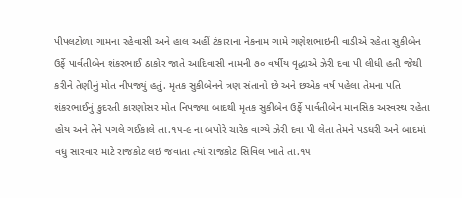પીપલટોળા ગામના રહેવાસી અને હાલ અહીં ટંકારાના નેકનામ ગામે ગણેશભાઇની વાડીએ રહેતા સુકીબેન ઉર્ફે પાર્વતીબેન શંકરભાઈ ઠાકોર જાતે આદિવાસી નામની ૭૦ વર્ષીય વૃદ્ધાએ ઝેરી દવા પી લીધી હતી જેથી કરીને તેણીનું મોત નીપજ્યું હતું. મૃતક સુકીબેનને ત્રણ સંતાનો છે અને છએક વર્ષ પહેલા તેમના પતિ શંકરભાઈનું કુદરતી કારણોસર મોત નિપજ્યા બાદથી મૃતક સુકીબેન ઉર્ફે પાર્વતીબેન માનસિક અસ્વસ્થ રહેતા હોય અને તેને પગલે ગઈકાલે તા.૧૫-૯ ના બપોરે ચારેક વાગ્યે ઝેરી દવા પી લેતા તેમને પડધરી અને બાદમાં વધુ સારવાર માટે રાજકોટ લઇ જવાતા ત્યાં રાજકોટ સિવિલ ખાતે તા.૧૫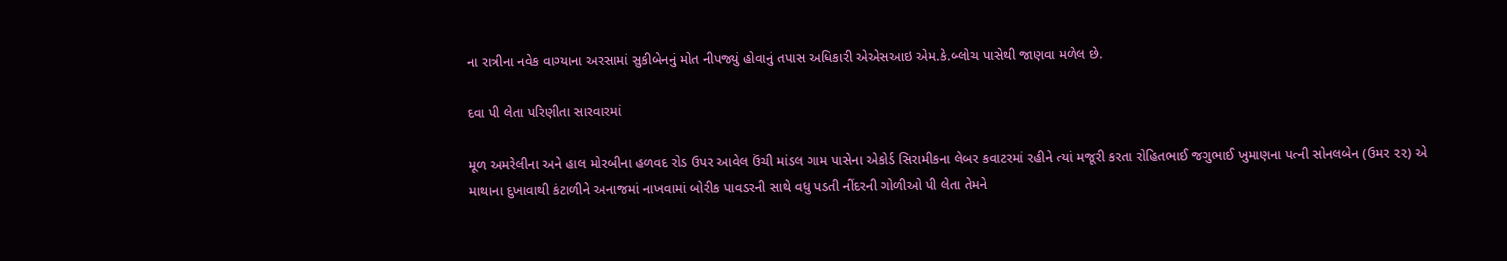ના રાત્રીના નવેક વાગ્યાના અરસામાં સુકીબેનનું મોત નીપજ્યું હોવાનું તપાસ અધિકારી એએસઆઇ એમ.કે.બ્લોચ પાસેથી જાણવા મળેલ છે.

દવા પી લેતા પરિણીતા સારવારમાં

મૂળ અમરેલીના અને હાલ મોરબીના હળવદ રોડ ઉપર આવેલ ઉંચી માંડલ ગામ પાસેના એકોર્ડ સિરામીકના લેબર કવાટરમાં રહીને ત્યાં મજૂરી કરતા રોહિતભાઈ જગુભાઈ ખુમાણના પત્ની સોનલબેન (ઉમર ૨૨) એ માથાના દુખાવાથી કંટાળીને અનાજમાં નાખવામાં બોરીક પાવડરની સાથે વધુ પડતી નીંદરની ગોળીઓ પી લેતા તેમને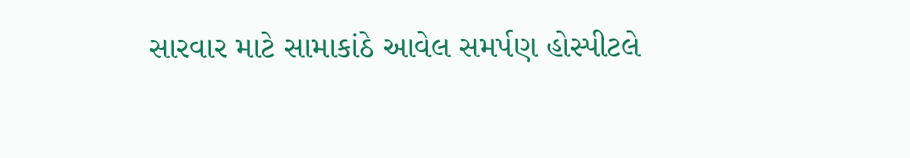સારવાર માટે સામાકાંઠે આવેલ સમર્પણ હોસ્પીટલે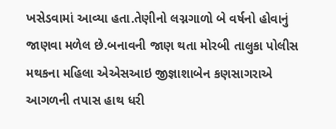ખસેડવામાં આવ્યા હતા.તેણીનો લગ્નગાળો બે વર્ષનો હોવાનું જાણવા મળેલ છે.બનાવની જાણ થતા મોરબી તાલુકા પોલીસ મથકના મહિલા એએસઆઇ જીજ્ઞાશાબેન કણસાગરાએ આગળની તપાસ હાથ ધરી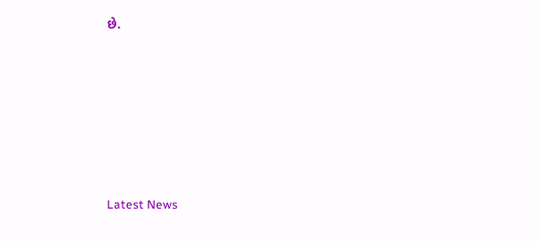છે.






Latest News